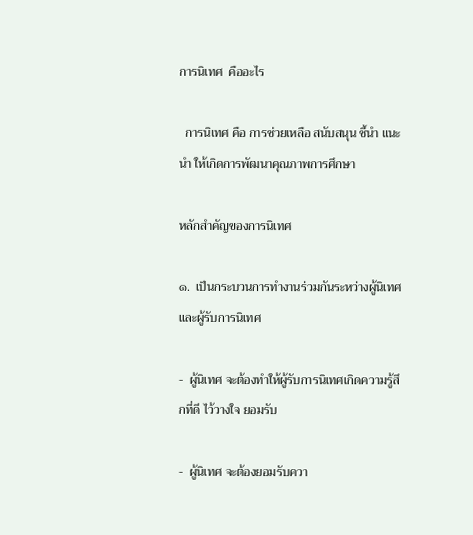การนิเทศ  คืออะไร

  การนิเทศ คือ การช่วยเหลือ สนับสนุน ชี้นำ แนะนำ ให้เกิดการพัฒนาคุณภาพการศึกษา

หลักสำคัญของการนิเทศ

๑.  เป็นกระบวนการทำงานร่วมกันระหว่างผู้นิเทศและผู้รับการนิเทศ

-  ผู้นิเทศ จะต้องทำให้ผู้รับการนิเทศเกิดความรู้สึกที่ดี ไว้วางใจ ยอมรับ

-  ผู้นิเทศ จะต้องยอมรับควา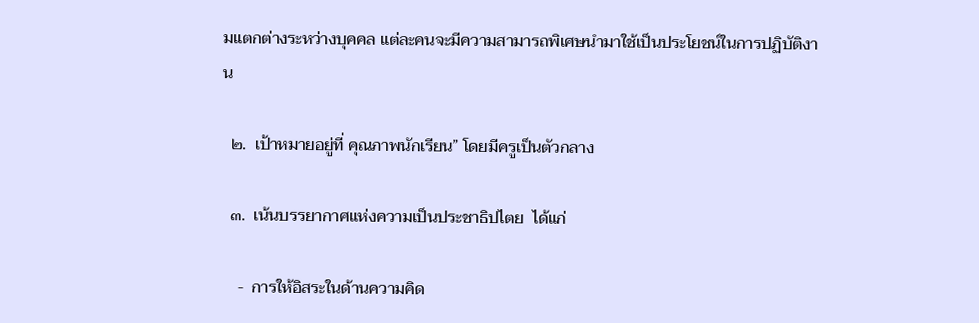มแตกต่างระหว่างบุคคล แต่ละคนจะมีความสามารถพิเศษนำมาใช้เป็นประโยชน์ในการปฏิบัติงาน

  ๒.  เป้าหมายอยู่ที่ คุณภาพนักเรียน” โดยมีครูเป็นตัวกลาง

  ๓.  เน้นบรรยากาศแห่งความเป็นประชาธิปไตย  ได้แก่

    -  การให้อิสระในด้านความคิด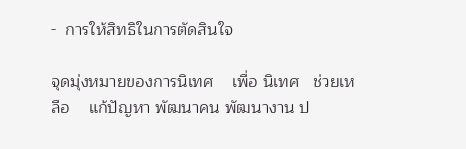-  การให้สิทธิในการตัดสินใจ

จุดมุ่งหมายของการนิเทศ    เพื่อ นิเทศ   ช่วยเหลือ    แก้ปัญหา พัฒนาคน พัฒนางาน ป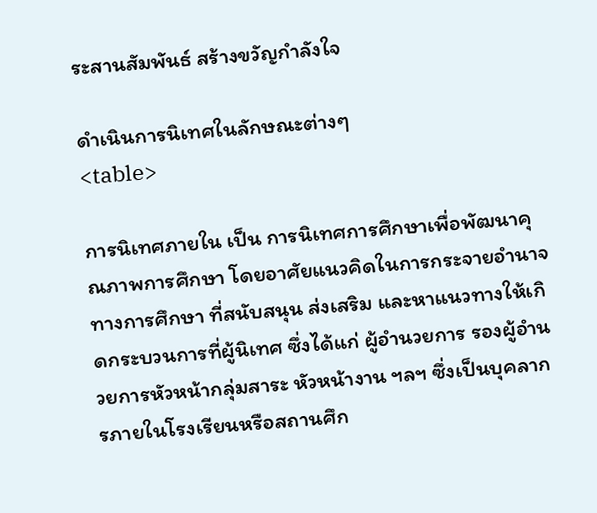ระสานสัมพันธ์ สร้างขวัญกำลังใจ

ดำเนินการนิเทศในลักษณะต่างๆ
<table>

การนิเทศภายใน เป็น การนิเทศการศึกษาเพื่อพัฒนาคุณภาพการศึกษา โดยอาศัยแนวคิดในการกระจายอำนาจทางการศึกษา ที่สนับสนุน ส่งเสริม และหาแนวทางให้เกิดกระบวนการที่ผู้นิเทศ ซึ่งได้แก่ ผู้อำนวยการ รองผู้อำนวยการหัวหน้ากลุ่มสาระ หัวหน้างาน ฯลฯ ซึ่งเป็นบุคลากรภายในโรงเรียนหรือสถานศึก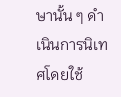ษานั้น ๆ ดำเนินการนิเทศโดยใช้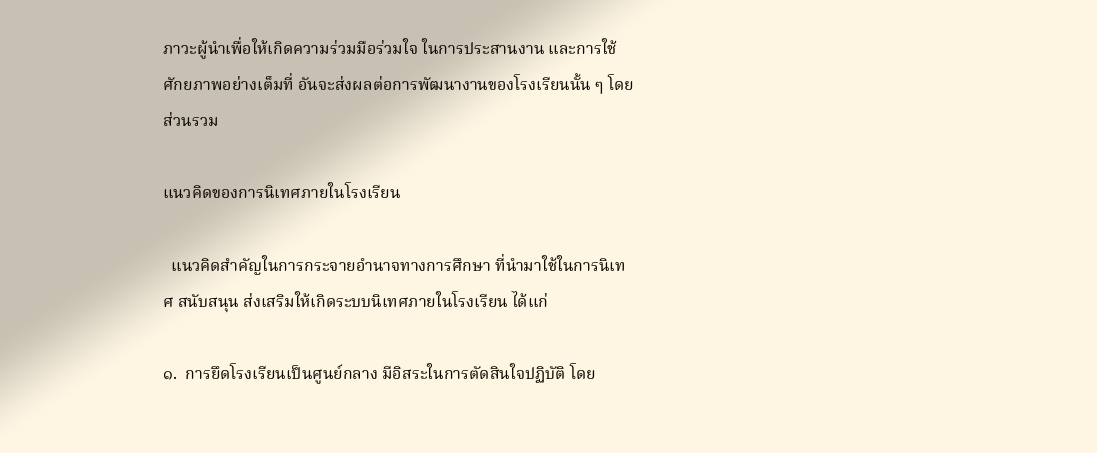ภาวะผู้นำเพื่อให้เกิดความร่วมมือร่วมใจ ในการประสานงาน และการใช้ศักยภาพอย่างเต็มที่ อันจะส่งผลต่อการพัฒนางานของโรงเรียนนั้น ๆ โดยส่วนรวม

แนวคิดของการนิเทศภายในโรงเรียน

  แนวคิดสำคัญในการกระจายอำนาจทางการศึกษา ที่นำมาใช้ในการนิเทศ สนับสนุน ส่งเสริมให้เกิดระบบนิเทศภายในโรงเรียน ได้แก่

๑.  การยึดโรงเรียนเป็นศูนย์กลาง มีอิสระในการตัดสินใจปฏิบัติ โดย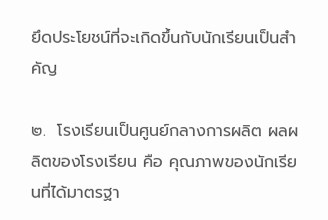ยึดประโยชน์ที่จะเกิดขึ้นกับนักเรียนเป็นสำคัญ

๒.  โรงเรียนเป็นศูนย์กลางการผลิต ผลผลิตของโรงเรียน คือ คุณภาพของนักเรียนที่ได้มาตรฐา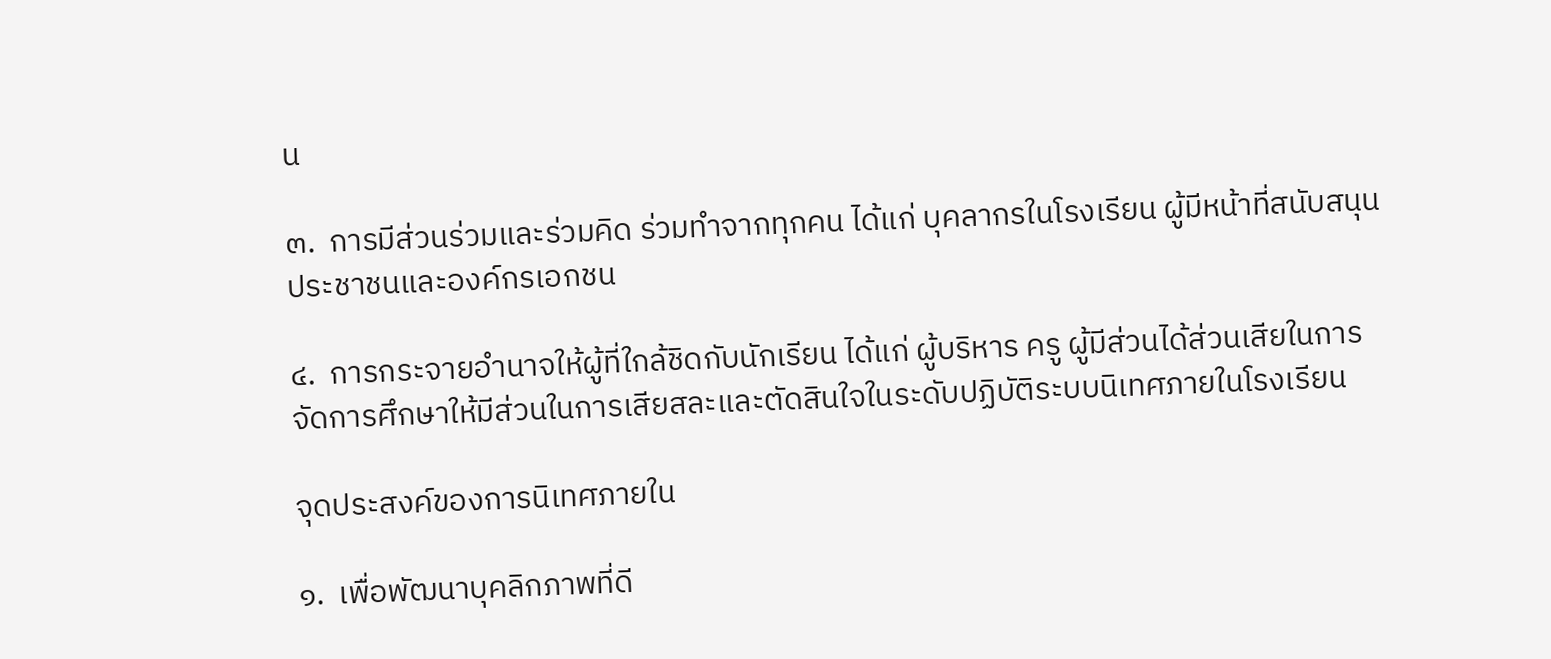น

๓.  การมีส่วนร่วมและร่วมคิด ร่วมทำจากทุกคน ได้แก่ บุคลากรในโรงเรียน ผู้มีหน้าที่สนับสนุน ประชาชนและองค์กรเอกชน

๔.  การกระจายอำนาจให้ผู้ที่ใกล้ชิดกับนักเรียน ได้แก่ ผู้บริหาร ครู ผู้มีส่วนได้ส่วนเสียในการจัดการศึกษาให้มีส่วนในการเสียสละและตัดสินใจในระดับปฏิบัติระบบนิเทศภายในโรงเรียน

จุดประสงค์ของการนิเทศภายใน

๑.  เพื่อพัฒนาบุคลิกภาพที่ดี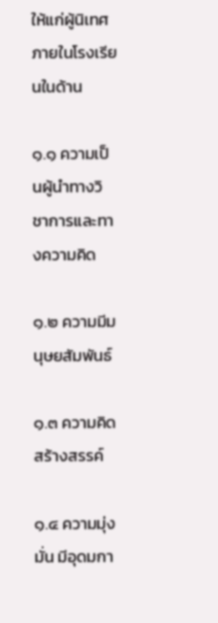ให้แก่ผู้นิเทศภายในโรงเรียนในด้าน

๑.๑ ความเป็นผู้นำทางวิชาการและทางความคิด

๑.๒ ความมีมนุษยสัมพันธ์

๑.๓ ความคิดสร้างสรรค์

๑.๔ ความมุ่งมั่น มีอุดมกา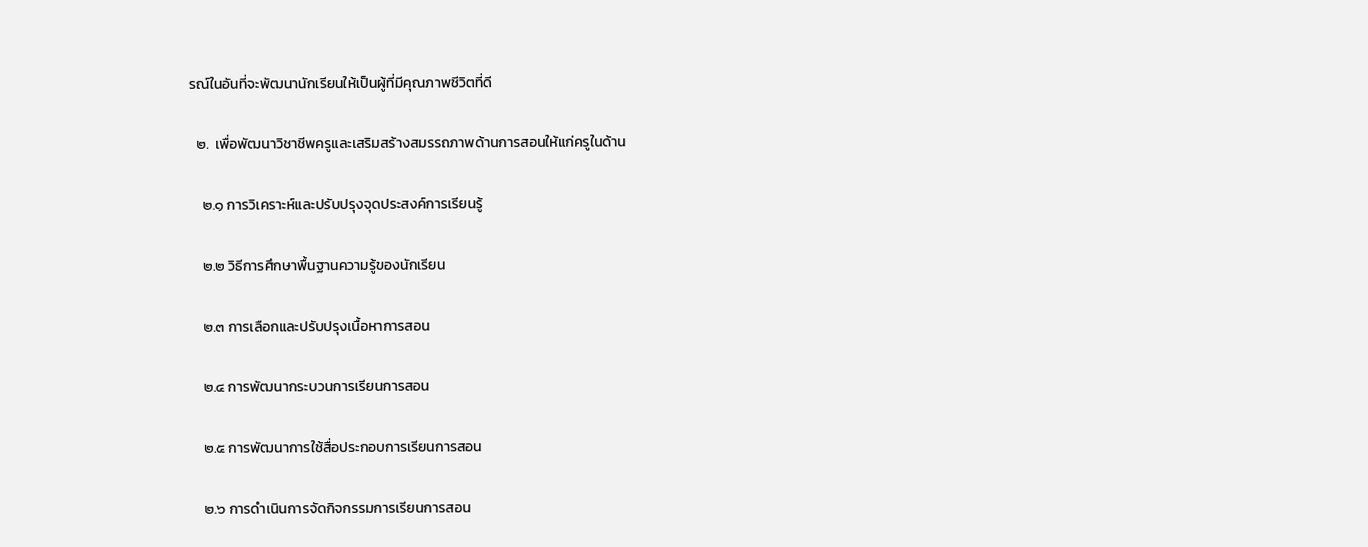รณ์ในอันที่จะพัฒนานักเรียนให้เป็นผู้ที่มีคุณภาพชีวิตที่ดี

  ๒.  เพื่อพัฒนาวิชาชีพครูและเสริมสร้างสมรรถภาพด้านการสอนให้แก่ครูในด้าน

    ๒.๑ การวิเคราะห์และปรับปรุงจุดประสงค์การเรียนรู้

    ๒.๒ วิธีการศึกษาพื้นฐานความรู้ของนักเรียน

    ๒.๓ การเลือกและปรับปรุงเนื้อหาการสอน

    ๒.๔ การพัฒนากระบวนการเรียนการสอน

    ๒.๕ การพัฒนาการใช้สื่อประกอบการเรียนการสอน

    ๒.๖ การดำเนินการจัดกิจกรรมการเรียนการสอน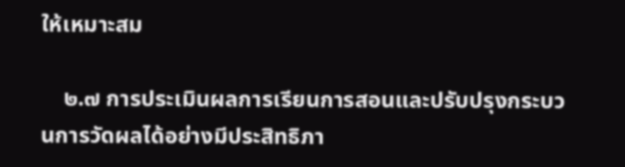ให้เหมาะสม

    ๒.๗ การประเมินผลการเรียนการสอนและปรับปรุงกระบวนการวัดผลได้อย่างมีประสิทธิภา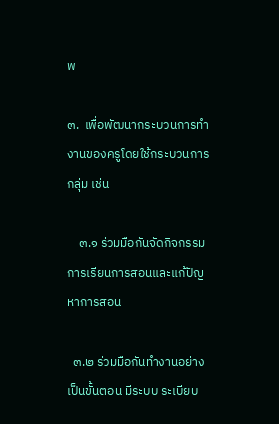พ

๓.  เพื่อพัฒนากระบวนการทำงานของครูโดยใช้กระบวนการกลุ่ม เช่น

    ๓.๑ ร่วมมือกันจัดกิจกรรมการเรียนการสอนและแก้ปัญหาการสอน

  ๓.๒ ร่วมมือกันทำงานอย่างเป็นขั้นตอน มีระบบ ระเบียบ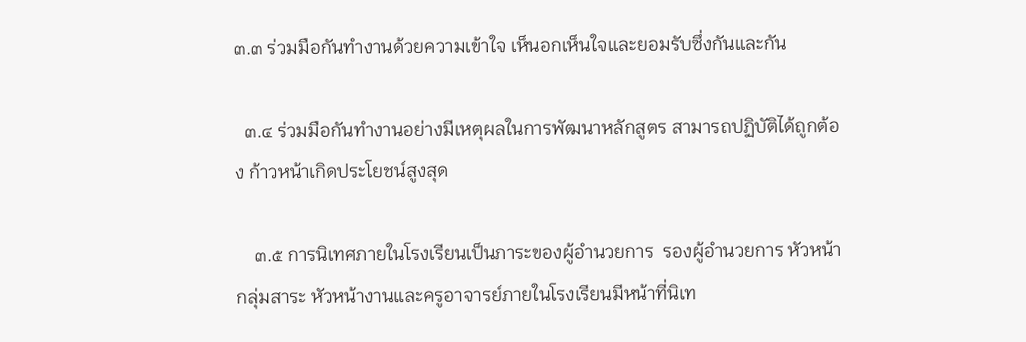๓.๓ ร่วมมือกันทำงานด้วยความเข้าใจ เห็นอกเห็นใจและยอมรับซึ่งกันและกัน

  ๓.๔ ร่วมมือกันทำงานอย่างมีเหตุผลในการพัฒนาหลักสูตร สามารถปฏิบัติได้ถูกต้อง ก้าวหน้าเกิดประโยชน์สูงสุด

    ๓.๕ การนิเทศภายในโรงเรียนเป็นภาระของผู้อำนวยการ  รองผู้อำนวยการ หัวหน้ากลุ่มสาระ หัวหน้างานและครูอาจารย์ภายในโรงเรียนมีหน้าที่นิเท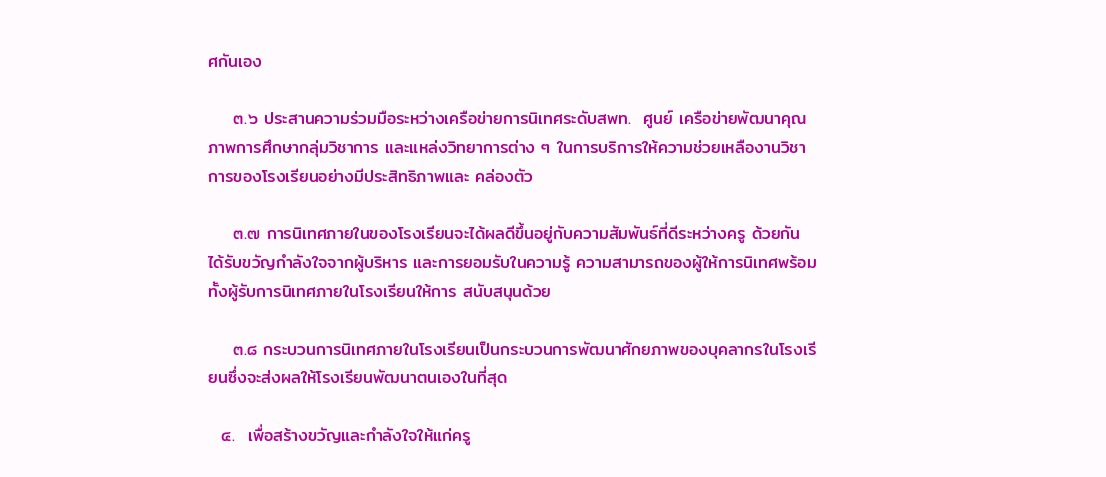ศกันเอง

    ๓.๖ ประสานความร่วมมือระหว่างเครือข่ายการนิเทศระดับสพท.  ศูนย์ เครือข่ายพัฒนาคุณภาพการศึกษากลุ่มวิชาการ และแหล่งวิทยาการต่าง ๆ ในการบริการให้ความช่วยเหลืองานวิชาการของโรงเรียนอย่างมีประสิทธิภาพและ คล่องตัว

    ๓.๗ การนิเทศภายในของโรงเรียนจะได้ผลดีขึ้นอยู่กับความสัมพันธ์ที่ดีระหว่างครู ด้วยกัน ได้รับขวัญกำลังใจจากผู้บริหาร และการยอมรับในความรู้ ความสามารถของผู้ให้การนิเทศพร้อมทั้งผู้รับการนิเทศภายในโรงเรียนให้การ สนับสนุนด้วย

    ๓.๘ กระบวนการนิเทศภายในโรงเรียนเป็นกระบวนการพัฒนาศักยภาพของบุคลากรในโรงเรียนซึ่งจะส่งผลให้โรงเรียนพัฒนาตนเองในที่สุด

  ๔.  เพื่อสร้างขวัญและกำลังใจให้แก่ครู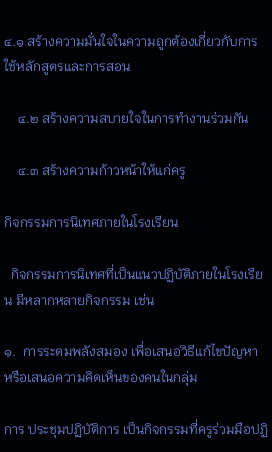๔.๑ สร้างความมั่นใจในความถูกต้องเกี่ยวกับการใช้หลักสูตรและการสอน

    ๔.๒ สร้างความสบายใจในการทำงานร่วมกัน

    ๔.๓ สร้างความก้าวหน้าให้แก่ครู

กิจกรรมการนิเทศภายในโรงเรียน

  กิจกรรมการนิเทศที่เป็นแนวปฏิบัติภายในโรงเรียน มีหลากหลายกิจกรรม เช่น

๑.  การระดมพลังสมอง เพื่อเสนอวิธีแก้ไขปัญหา หรือเสนอความคิดเห็นของคนในกลุ่ม

การ ประชุมปฏิบัติการ เป็นกิจกรรมที่ครูร่วมมือปฏิ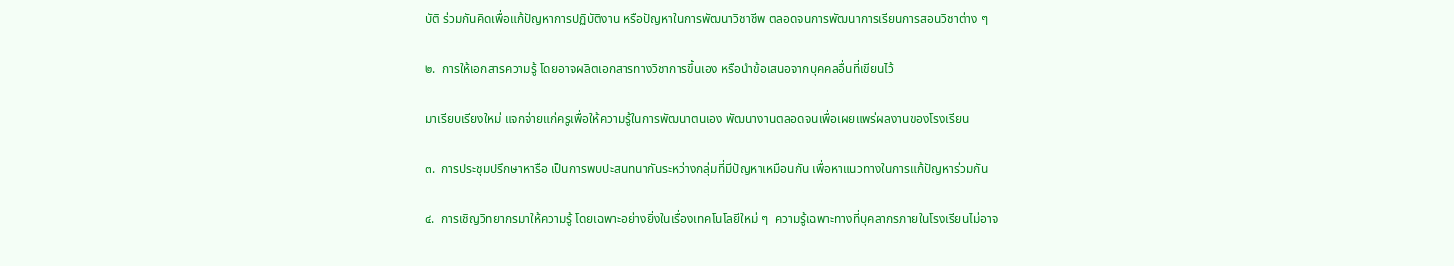บัติ ร่วมกันคิดเพื่อแก้ปัญหาการปฏิบัติงาน หรือปัญหาในการพัฒนาวิชาชีพ ตลอดจนการพัฒนาการเรียนการสอนวิชาต่าง ๆ

๒.  การให้เอกสารความรู้ โดยอาจผลิตเอกสารทางวิชาการขึ้นเอง หรือนำข้อเสนอจากบุคคลอื่นที่เขียนไว้

มาเรียบเรียงใหม่ แจกจ่ายแก่ครูเพื่อให้ความรู้ในการพัฒนาตนเอง พัฒนางานตลอดจนเพื่อเผยแพร่ผลงานของโรงเรียน

๓.  การประชุมปรึกษาหารือ เป็นการพบปะสนทนากันระหว่างกลุ่มที่มีปัญหาเหมือนกัน เพื่อหาแนวทางในการแก้ปัญหาร่วมกัน

๔.  การเชิญวิทยากรมาให้ความรู้ โดยเฉพาะอย่างยิ่งในเรื่องเทคโนโลยีใหม่ ๆ  ความรู้เฉพาะทางที่บุคลากรภายในโรงเรียนไม่อาจ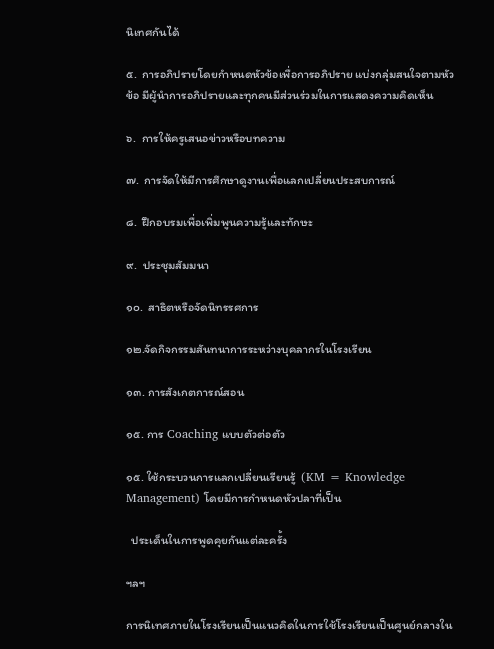นิเทศกันได้

๕.  การอภิปรายโดยกำหนดหัวข้อเพื่อการอภิปราย แบ่งกลุ่มสนใจตามหัวข้อ มีผู้นำการอภิปรายและทุกคนมีส่วนร่วมในการแสดงความคิดเห็น

๖.  การให้ครูเสนอข่าวหรือบทความ

๗.  การจัดให้มีการศึกษาดูงานเพื่อแลกเปลี่ยนประสบการณ์

๘.  ฝึกอบรมเพื่อเพิ่มพูนความรู้และทักษะ

๙.  ประชุมสัมมนา

๑๐.  สาธิตหรือจัดนิทรรศการ

๑๒.จัดกิจกรรมสันทนาการระหว่างบุคลากรในโรงเรียน

๑๓. การสังเกตการณ์สอน

๑๕. การ Coaching แบบตัวต่อตัว

๑๕. ใช้กระบวนการแลกเปลี่ยนเรียนรู้  (KM = Knowledge Management) โดยมีการกำหนดหัวปลาที่เป็น

  ประเด็นในการพูดคุยกันแต่ละครั้ง

ฯลฯ

การนิเทศภายในโรงเรียนเป็นแนวคิดในการใช้โรงเรียนเป็นศูนย์กลางใน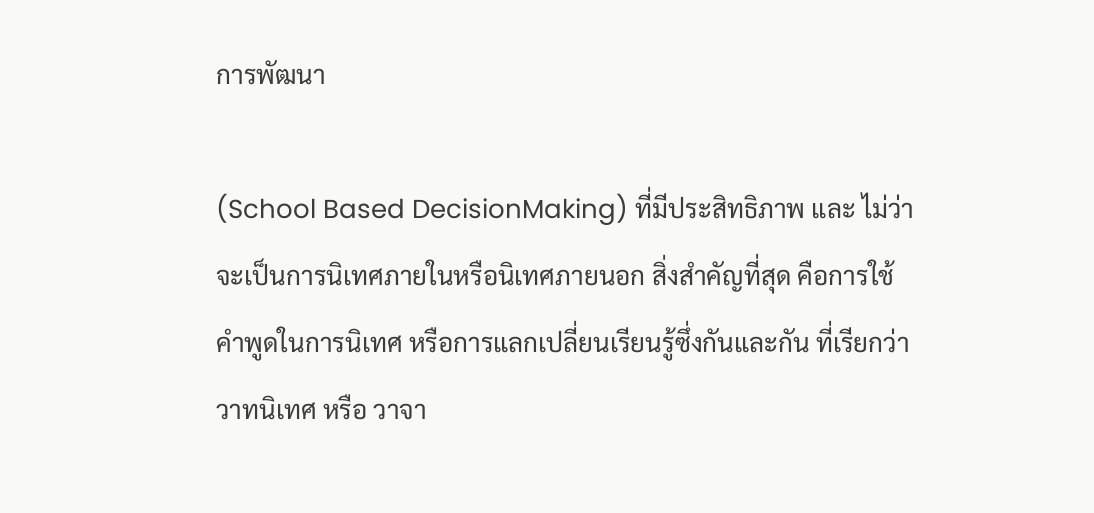การพัฒนา

(School Based DecisionMaking) ที่มีประสิทธิภาพ และ ไม่ว่าจะเป็นการนิเทศภายในหรือนิเทศภายนอก สิ่งสำคัญที่สุด คือการใช้คำพูดในการนิเทศ หรือการแลกเปลี่ยนเรียนรู้ซึ่งกันและกัน ที่เรียกว่า วาทนิเทศ หรือ วาจา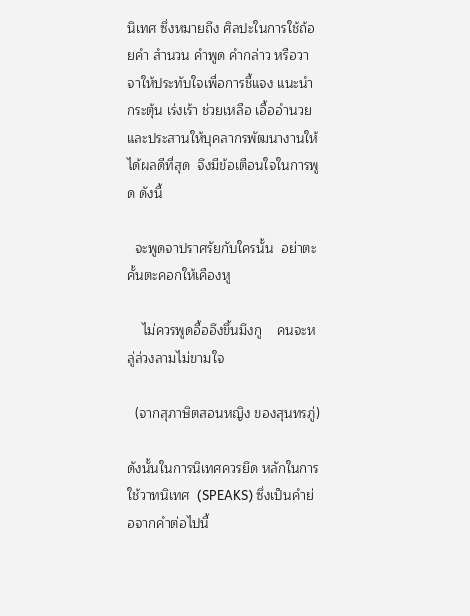นิเทศ ซึ่งหมายถึง ศิลปะในการใช้ถ้อยคำ สำนวน คำพูด คำกล่าว หรือวาจาให้ประทับใจเพื่อการชี้แจง แนะนำ กระตุ้น เร่งเร้า ช่วยเหลือ เอื้ออำนวย และประสานให้บุคลากรพัฒนางานให้ได้ผลดีที่สุด  จึงมีข้อเตือนใจในการพูด ดังนี้

  จะพูดจาปราศรัยกับใครนั้น  อย่าตะคั้นตะคอกให้เคืองหู

    ไม่ควรพูดอื้ออึงขึ้นมึงกู    คนจะหลู่ล่วงลามไม่ขามใจ

  (จากสุภาษิตสอนหญิง ของสุนทรภู่)

ดังนั้นในการนิเทศควรยึด หลักในการใช้วาทนิเทศ  (SPEAKS) ซึ่งเป็นคำย่อจากคำต่อไปนี้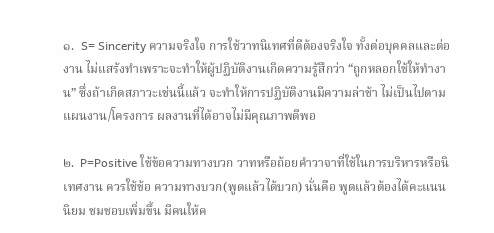๑.  S= Sincerity ความจริงใจ การใช้วาทนิเทศที่ดีต้องจริงใจ ทั้งต่อบุคคลและต่องาน ไม่แสร้งทำเพราะจะทำให้ผู้ปฏิบัติงานเกิดความรู้สึกว่า “ถูกหลอกใช้ให้ทำงาน” ซึ่งถ้าเกิดสภาวะเช่นนี้แล้ว จะทำให้การปฏิบัติงานมีความล่าช้า ไม่เป็นไปตามแผนงาน/โครงการ ผลงานที่ได้อาจไม่มีคุณภาพดีพอ

๒.  P=Positive ใช้ข้อความทางบวก วาทหรือถ้อยคำวาจาที่ใช้ในการบริหารหรือนิเทศงาน ควรใช้ข้อ ความทางบวก(พูดแล้วได้บวก) นั่นคือ พูดแล้วต้องได้คะแนนนิยม ชมชอบเพิ่มขึ้น มีคนให้ค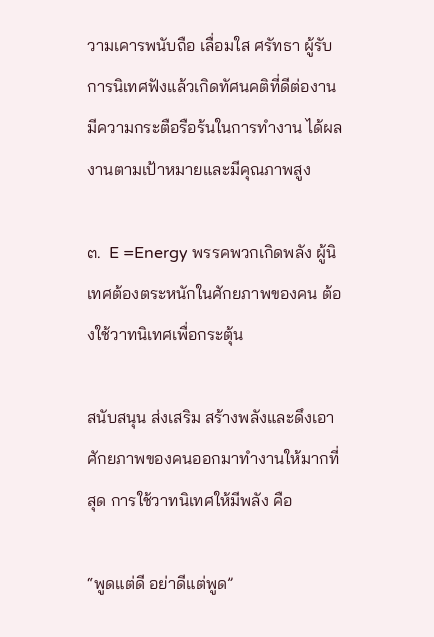วามเคารพนับถือ เลื่อมใส ศรัทธา ผู้รับการนิเทศฟังแล้วเกิดทัศนคติที่ดีต่องาน มีความกระตือรือร้นในการทำงาน ได้ผลงานตามเป้าหมายและมีคุณภาพสูง

๓.  E =Energy พรรคพวกเกิดพลัง ผู้นิเทศต้องตระหนักในศักยภาพของคน ต้องใช้วาทนิเทศเพื่อกระตุ้น

สนับสนุน ส่งเสริม สร้างพลังและดึงเอาศักยภาพของคนออกมาทำงานให้มากที่สุด การใช้วาทนิเทศให้มีพลัง คือ

“พูดแต่ดี อย่าดีแต่พูด”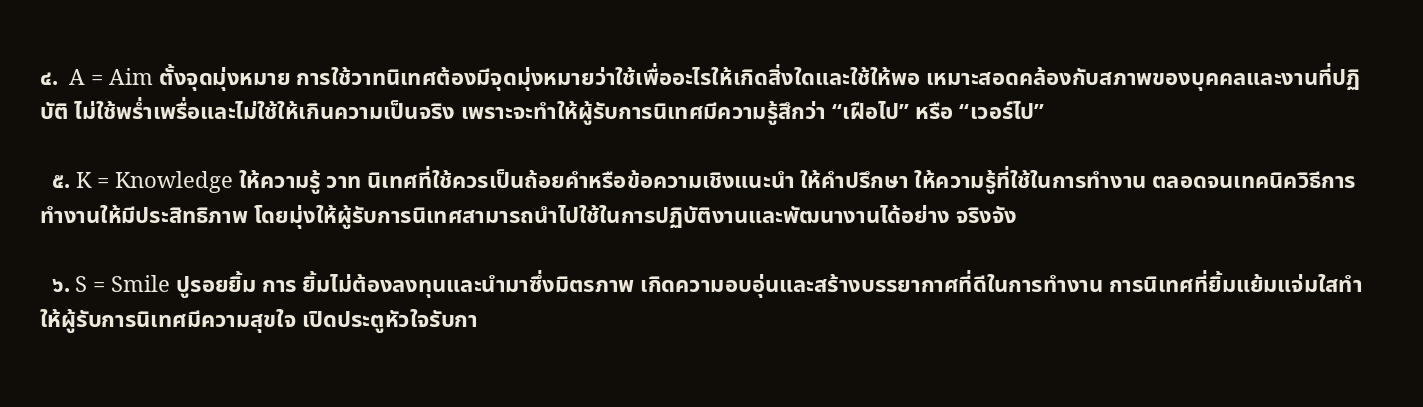๔.  A = Aim ตั้งจุดมุ่งหมาย การใช้วาทนิเทศต้องมีจุดมุ่งหมายว่าใช้เพื่ออะไรให้เกิดสิ่งใดและใช้ให้พอ เหมาะสอดคล้องกับสภาพของบุคคลและงานที่ปฏิบัติ ไม่ใช้พร่ำเพรื่อและไม่ใช้ให้เกินความเป็นจริง เพราะจะทำให้ผู้รับการนิเทศมีความรู้สึกว่า “เฝือไป” หรือ “เวอร์ไป”

  ๕. K = Knowledge ให้ความรู้ วาท นิเทศที่ใช้ควรเป็นถ้อยคำหรือข้อความเชิงแนะนำ ให้คำปรึกษา ให้ความรู้ที่ใช้ในการทำงาน ตลอดจนเทคนิควิธีการทำงานให้มีประสิทธิภาพ โดยมุ่งให้ผู้รับการนิเทศสามารถนำไปใช้ในการปฏิบัติงานและพัฒนางานได้อย่าง จริงจัง

  ๖. S = Smile ปูรอยยิ้ม การ ยิ้มไม่ต้องลงทุนและนำมาซึ่งมิตรภาพ เกิดความอบอุ่นและสร้างบรรยากาศที่ดีในการทำงาน การนิเทศที่ยิ้มแย้มแจ่มใสทำให้ผู้รับการนิเทศมีความสุขใจ เปิดประตูหัวใจรับกา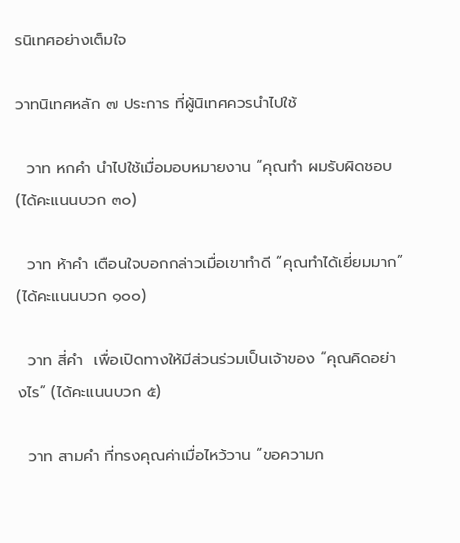รนิเทศอย่างเต็มใจ

วาทนิเทศหลัก ๗ ประการ ที่ผู้นิเทศควรนำไปใช้

  วาท หกคำ นำไปใช้เมื่อมอบหมายงาน “คุณทำ ผมรับผิดชอบ (ได้คะแนนบวก ๓๐)

  วาท ห้าคำ เตือนใจบอกกล่าวเมื่อเขาทำดี “คุณทำได้เยี่ยมมาก” (ได้คะแนนบวก ๑๐๐)

  วาท สี่คำ  เพื่อเปิดทางให้มีส่วนร่วมเป็นเจ้าของ “คุณคิดอย่างไร” (ได้คะแนนบวก ๕)

  วาท สามคำ ที่ทรงคุณค่าเมื่อไหว้วาน “ขอความก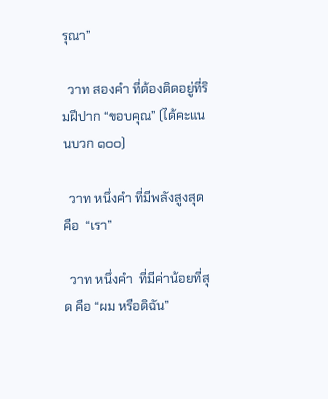รุณา”

  วาท สองคำ ที่ต้องติดอยู่ที่ริมฝีปาก “ขอบคุณ” (ได้คะแนนบวก ๑๐๐)

  วาท หนึ่งคำ ที่มีพลังสูงสุด คือ  “เรา”

  วาท หนึ่งคำ  ที่มีค่าน้อยที่สุด คือ “ผม หรือดิฉัน”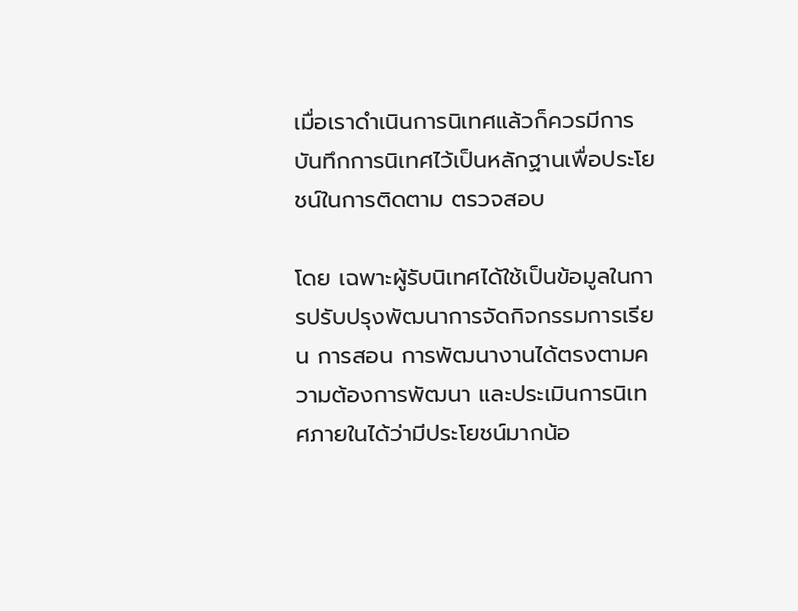เมื่อเราดำเนินการนิเทศแล้วก็ควรมีการบันทึกการนิเทศไว้เป็นหลักฐานเพื่อประโยชน์ในการติดตาม ตรวจสอบ

โดย เฉพาะผู้รับนิเทศได้ใช้เป็นข้อมูลในการปรับปรุงพัฒนาการจัดกิจกรรมการเรียน การสอน การพัฒนางานได้ตรงตามความต้องการพัฒนา และประเมินการนิเทศภายในได้ว่ามีประโยชน์มากน้อ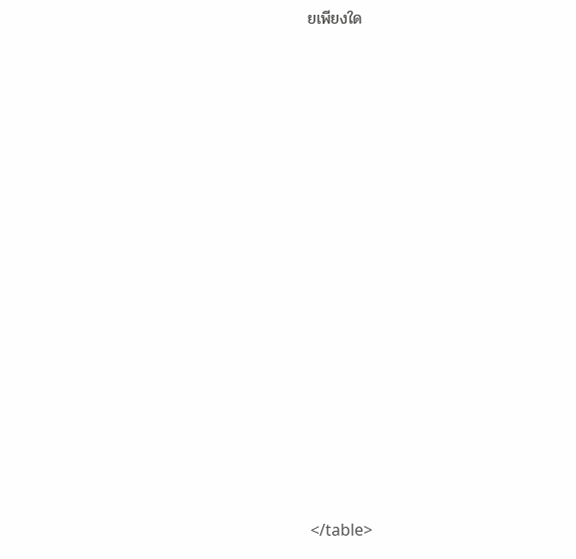ยเพียงใด















</table>